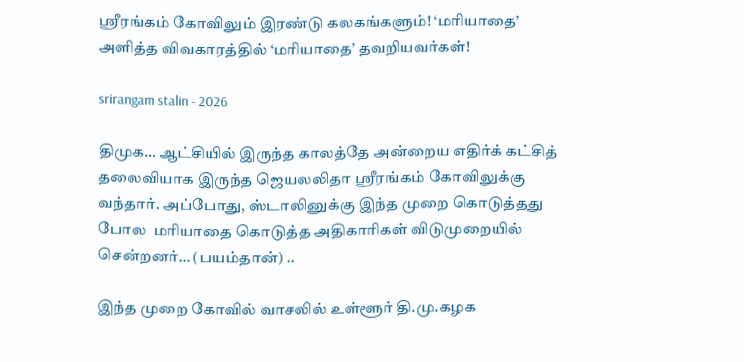ஶ்ரீரங்கம் கோவிலும் இரண்டு கலகங்களும்! ‘மரியாதை’ அளித்த விவகாரத்தில் ‘மரியாதை’ தவறியவர்கள்!

srirangam stalin - 2026

திமுக… ஆட்சியில் இருந்த காலத்தே அன்றைய எதிர்க் கட்சித் தலைவியாக இருந்த ஜெயலலிதா ஶ்ரீரங்கம் கோவிலுக்கு வந்தார். அப்போது, ஸ்டாலினுக்கு இந்த முறை கொடுத்தது போல  மரியாதை கொடுத்த அதிகாரிகள் விடுமுறையில் சென்றனர்… (பயம்தான்) ..

இந்த முறை கோவில் வாசலில் உள்ளூர் தி.மு.கழக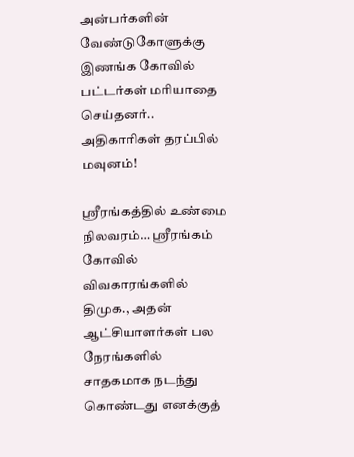அன்பர்களின் வேண்டுகோளுக்கு இணங்க கோவில் பட்டர்கள் மரியாதை செய்தனர்.. அதிகாரிகள் தரப்பில் மவுனம்!

ஶ்ரீரங்கத்தில் உண்மை நிலவரம்… ஶ்ரீரங்கம் கோவில் விவகாரங்களில் திமுக., அதன் ஆட்சியாளர்கள் பல நேரங்களில் சாதகமாக நடந்து கொண்டது எனக்குத்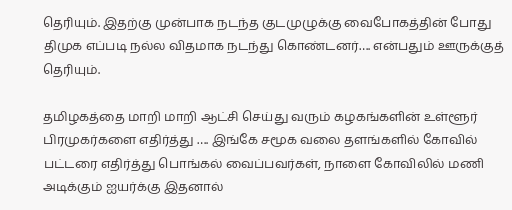தெரியும். இதற்கு முன்பாக நடந்த குடமுழுக்கு வைபோகத்தின் போது திமுக எப்படி நல்ல விதமாக நடந்து கொண்டனர்…. என்பதும் ஊருக்குத் தெரியும்.

தமிழகத்தை மாறி மாறி ஆட்சி செய்து வரும் கழகங்களின் உள்ளூர் பிரமுகர்களை எதிர்த்து …. இங்கே சமூக வலை தளங்களில் கோவில் பட்டரை எதிர்த்து பொங்கல் வைப்பவர்கள், நாளை கோவிலில் மணி அடிக்கும் ஐயர்க்கு இதனால்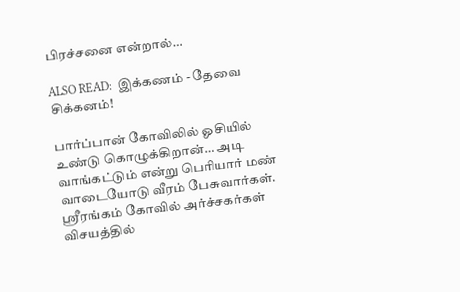பிரச்சனை என்றால்…

ALSO READ:  இக்கணம் - தேவை சிக்கனம்!

பார்ப்பான் கோவிலில் ஓசியில் உண்டு கொழுக்கிறான்… அடி வாங்கட்டும் என்று பெரியார் மண் வாடையோடு வீரம் பேசுவார்கள். ஶ்ரீரங்கம் கோவில் அர்ச்சகர்கள் விசயத்தில்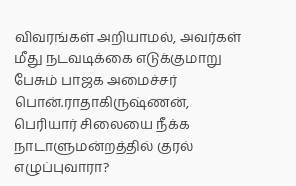விவரங்கள் அறியாமல், அவர்கள் மீது நடவடிக்கை எடுக்குமாறு பேசும் பாஜக அமைச்சர் பொன்.ராதாகிருஷ்ணன், பெரியார் சிலையை நீக்க நாடாளுமன்றத்தில் குரல் எழுப்புவாரா?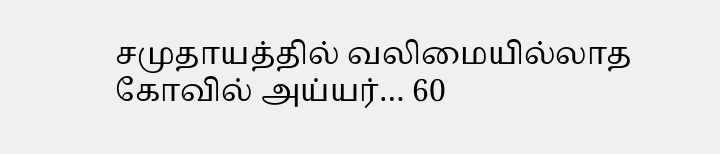சமுதாயத்தில் வலிமையில்லாத கோவில் அய்யர்… 60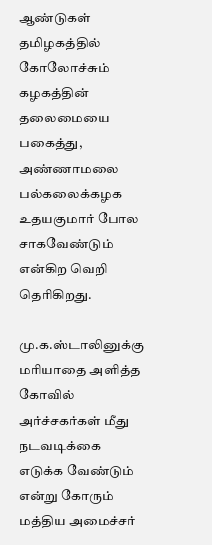ஆண்டுகள் தமிழகத்தில் கோலோச்சும் கழகத்தின் தலைமையை பகைத்து, அண்ணாமலை பல்கலைக்கழக உதயகுமார் போல சாகவேண்டும் என்கிற வெறி தெரிகிறது.

மு.க.ஸ்டாலினுக்கு மரியாதை அளித்த கோவில் அர்ச்சகர்கள் மீது நடவடிக்கை எடுக்க வேண்டும் என்று கோரும் மத்திய அமைச்சர்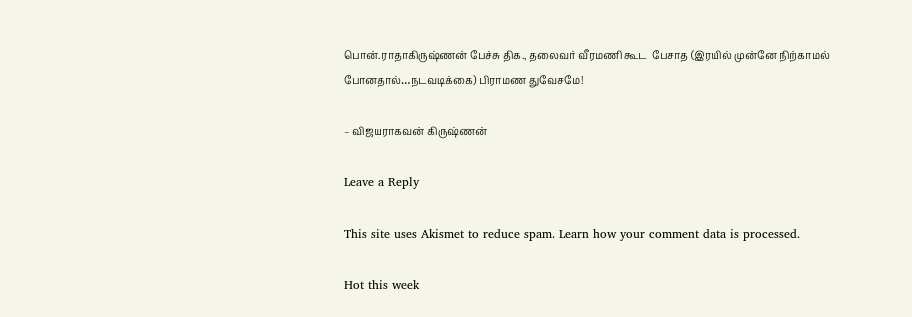பொன்.ராதாகிருஷ்ணன் பேச்சு திக., தலைவர் வீரமணி கூட  பேசாத (இரயில் முன்னே நிற்காமல் போனதால்…நடவடிக்கை) பிராமண துவேசமே!

– விஜயராகவன் கிருஷ்ணன்

Leave a Reply

This site uses Akismet to reduce spam. Learn how your comment data is processed.

Hot this week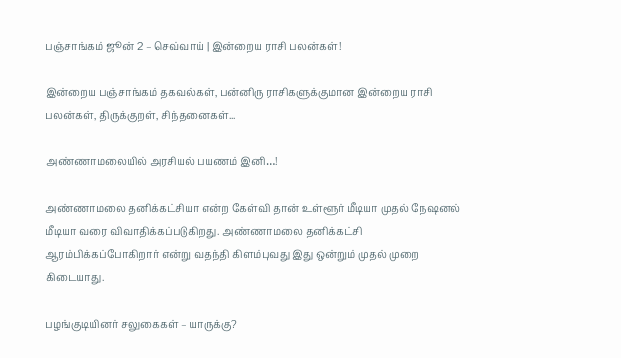பஞ்சாங்கம் ஜூன் 2 – செவ்வாய் | இன்றைய ராசி பலன்கள்!

இன்றைய பஞ்சாங்கம் தகவல்கள், பன்னிரு ராசிகளுக்குமான இன்றைய ராசி பலன்கள், திருக்குறள், சிந்தனைகள்...

அண்ணாமலையில் அரசியல் பயணம் இனி…!

அண்ணாமலை தனிக்கட்சியா என்ற கேள்வி தான் உள்ளூர் மீடியா முதல் நேஷனல் மீடியா வரை விவாதிக்கப்படுகிறது. அண்ணாமலை தனிக்கட்சி ஆரம்பிக்கப்போகிறார் என்று வதந்தி கிளம்புவது இது ஒன்றும் முதல் முறை கிடையாது.

பழங்குடியினர் சலுகைகள் – யாருக்கு?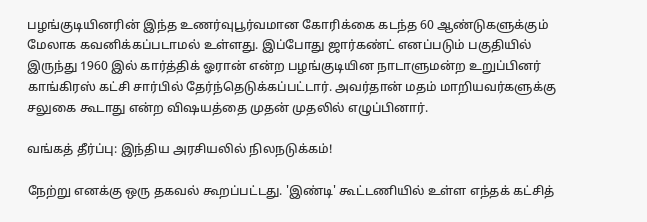பழங்குடியினரின் இந்த உணர்வுபூர்வமான கோரிக்கை கடந்த 60 ஆண்டுகளுக்கும் மேலாக கவனிக்கப்படாமல் உள்ளது. இப்போது ஜார்கண்ட் எனப்படும் பகுதியில் இருந்து 1960 இல் கார்த்திக் ஓரான் என்ற பழங்குடியின நாடாளுமன்ற உறுப்பினர் காங்கிரஸ் கட்சி சார்பில் தேர்ந்தெடுக்கப்பட்டார். அவர்தான் மதம் மாறியவர்களுக்கு சலுகை கூடாது என்ற விஷயத்தை முதன் முதலில் எழுப்பினார்.

வங்கத் தீர்ப்பு: இந்திய அரசியலில் நிலநடுக்கம்!

நேற்று எனக்கு ஒரு தகவல் கூறப்பட்டது. 'இண்டி' கூட்டணியில் உள்ள எந்தக் கட்சித்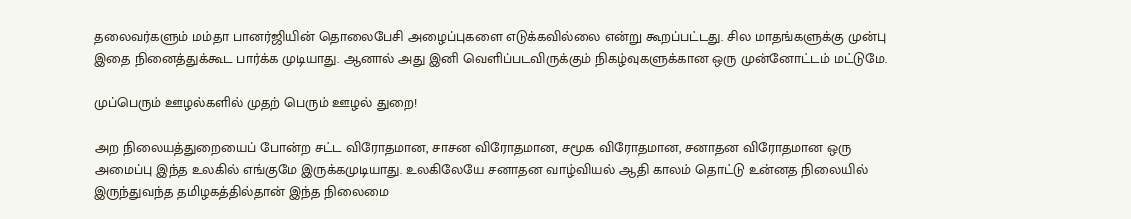தலைவர்களும் மம்தா பானர்ஜியின் தொலைபேசி அழைப்புகளை எடுக்கவில்லை என்று கூறப்பட்டது. சில மாதங்களுக்கு முன்பு இதை நினைத்துக்கூட பார்க்க முடியாது. ஆனால் அது இனி வெளிப்படவிருக்கும் நிகழ்வுகளுக்கான ஒரு முன்னோட்டம் மட்டுமே.

முப்பெரும் ஊழல்களில் முதற் பெரும் ஊழல் துறை!

அற நிலையத்துறையைப் போன்ற சட்ட விரோதமான, சாசன விரோதமான, சமூக விரோதமான, சனாதன விரோதமான ஒரு அமைப்பு இந்த உலகில் எங்குமே இருக்கமுடியாது. உலகிலேயே சனாதன வாழ்வியல் ஆதி காலம் தொட்டு உன்னத நிலையில் இருந்துவந்த தமிழகத்தில்தான் இந்த நிலைமை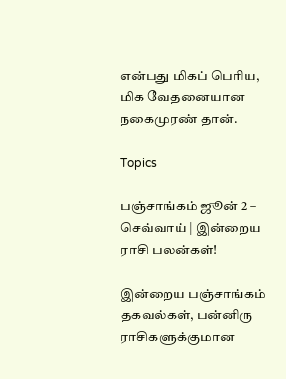என்பது மிகப் பெரிய, மிக வேதனையான நகைமுரண் தான்.

Topics

பஞ்சாங்கம் ஜூன் 2 – செவ்வாய் | இன்றைய ராசி பலன்கள்!

இன்றைய பஞ்சாங்கம் தகவல்கள், பன்னிரு ராசிகளுக்குமான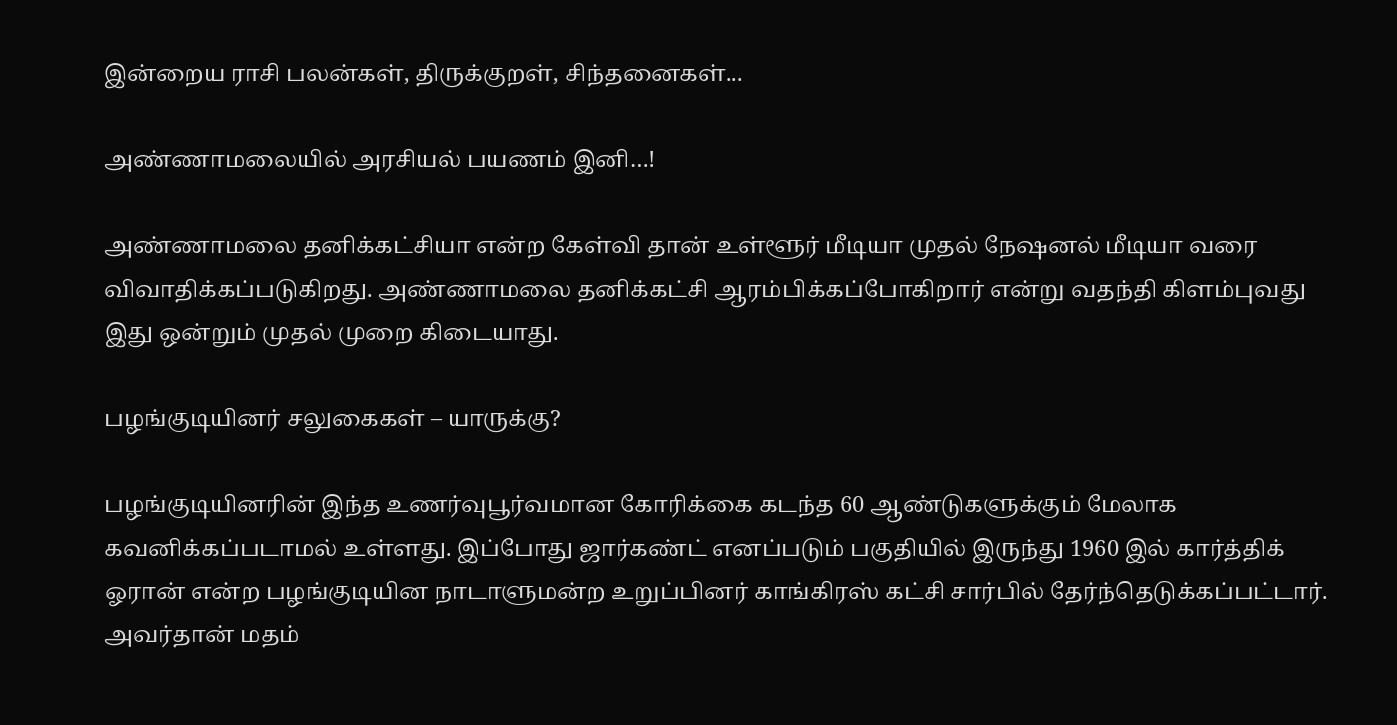இன்றைய ராசி பலன்கள், திருக்குறள், சிந்தனைகள்...

அண்ணாமலையில் அரசியல் பயணம் இனி…!

அண்ணாமலை தனிக்கட்சியா என்ற கேள்வி தான் உள்ளூர் மீடியா முதல் நேஷனல் மீடியா வரை விவாதிக்கப்படுகிறது. அண்ணாமலை தனிக்கட்சி ஆரம்பிக்கப்போகிறார் என்று வதந்தி கிளம்புவது இது ஒன்றும் முதல் முறை கிடையாது.

பழங்குடியினர் சலுகைகள் – யாருக்கு?

பழங்குடியினரின் இந்த உணர்வுபூர்வமான கோரிக்கை கடந்த 60 ஆண்டுகளுக்கும் மேலாக கவனிக்கப்படாமல் உள்ளது. இப்போது ஜார்கண்ட் எனப்படும் பகுதியில் இருந்து 1960 இல் கார்த்திக் ஓரான் என்ற பழங்குடியின நாடாளுமன்ற உறுப்பினர் காங்கிரஸ் கட்சி சார்பில் தேர்ந்தெடுக்கப்பட்டார். அவர்தான் மதம்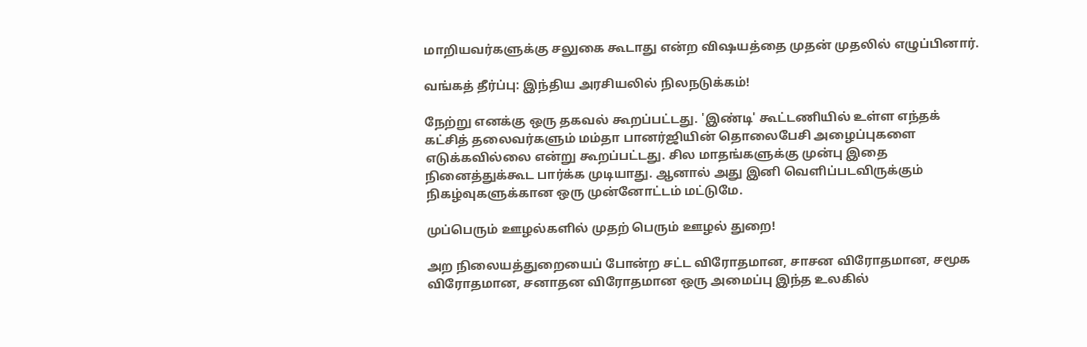மாறியவர்களுக்கு சலுகை கூடாது என்ற விஷயத்தை முதன் முதலில் எழுப்பினார்.

வங்கத் தீர்ப்பு: இந்திய அரசியலில் நிலநடுக்கம்!

நேற்று எனக்கு ஒரு தகவல் கூறப்பட்டது. 'இண்டி' கூட்டணியில் உள்ள எந்தக் கட்சித் தலைவர்களும் மம்தா பானர்ஜியின் தொலைபேசி அழைப்புகளை எடுக்கவில்லை என்று கூறப்பட்டது. சில மாதங்களுக்கு முன்பு இதை நினைத்துக்கூட பார்க்க முடியாது. ஆனால் அது இனி வெளிப்படவிருக்கும் நிகழ்வுகளுக்கான ஒரு முன்னோட்டம் மட்டுமே.

முப்பெரும் ஊழல்களில் முதற் பெரும் ஊழல் துறை!

அற நிலையத்துறையைப் போன்ற சட்ட விரோதமான, சாசன விரோதமான, சமூக விரோதமான, சனாதன விரோதமான ஒரு அமைப்பு இந்த உலகில்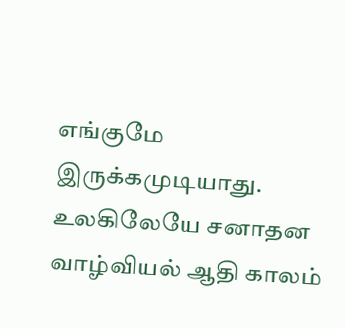எங்குமே இருக்கமுடியாது. உலகிலேயே சனாதன வாழ்வியல் ஆதி காலம்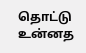தொட்டு உன்னத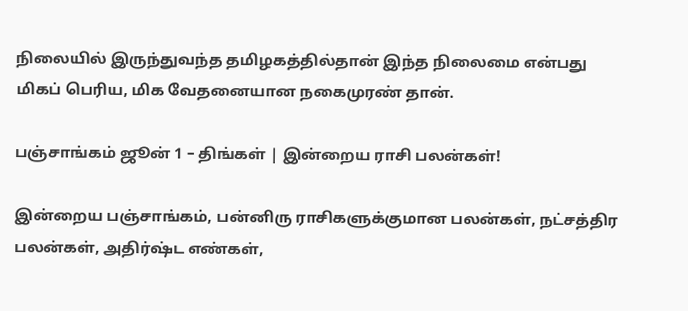நிலையில் இருந்துவந்த தமிழகத்தில்தான் இந்த நிலைமை என்பது மிகப் பெரிய, மிக வேதனையான நகைமுரண் தான்.

பஞ்சாங்கம் ஜூன் 1 – திங்கள் | இன்றைய ராசி பலன்கள்!

இன்றைய பஞ்சாங்கம், பன்னிரு ராசிகளுக்குமான பலன்கள், நட்சத்திர பலன்கள், அதிர்ஷ்ட எண்கள்,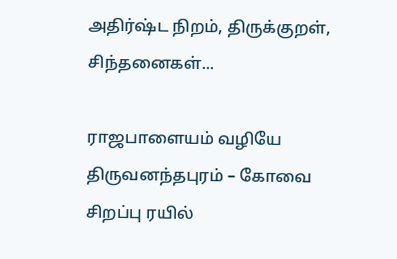அதிர்ஷ்ட நிறம், திருக்குறள், சிந்தனைகள்...

ராஜபாளையம் வழியே திருவனந்தபுரம் – கோவை சிறப்பு ரயில்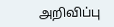அறிவிப்பு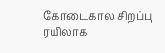கோடைகால சிறப்பு ரயிலாக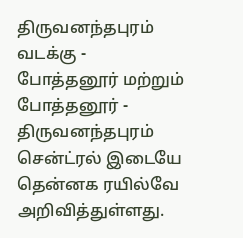திருவனந்தபுரம் வடக்கு - போத்தனூர் மற்றும் போத்தனூர் - திருவனந்தபுரம் சென்ட்ரல் இடையே தென்னக ரயில்வே அறிவித்துள்ளது.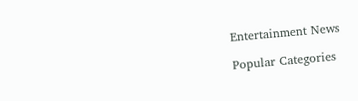Entertainment News

Popular Categories